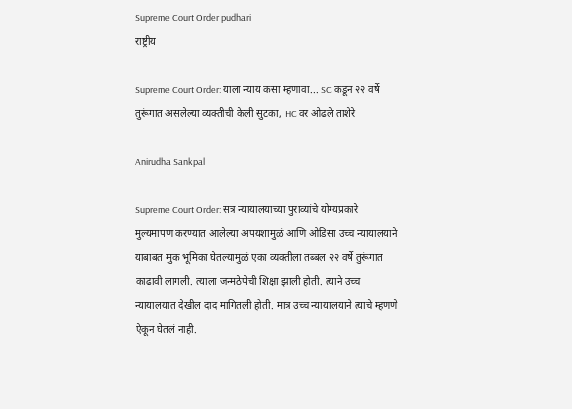Supreme Court Order pudhari
राष्ट्रीय

Supreme Court Order: याला न्याय कसा म्हणावा... SC कडून २२ वर्षे तुरूंगात असलेल्या व्यक्तीची केली सुटका, HC वर ओढले ताशेरे

Anirudha Sankpal

Supreme Court Order: सत्र न्यायालयाच्या पुराव्यांचे योग्यप्रकारे मुल्यमापण करण्यात आलेल्या अपयशामुळं आणि ओडिसा उच्च न्यायालयाने याबाबत मुक भूमिका घेतल्यामुळं एका व्यक्तीला तब्बल २२ वर्षे तुरूंगात काढावी लागली. त्याला जन्मठेपेची शिक्षा झाली होती. त्याने उच्च न्यायालयात देखील दाद मागितली होती. मात्र उच्च न्यायालयाने त्याचे म्हणणे ऐकून घेतलं नाही.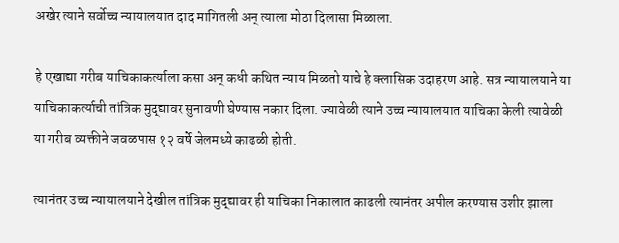अखेर त्याने सर्वोच्च न्यायालयात दाद मागितली अन् त्याला मोठा दिलासा मिळाला.

हे एखाद्या गरीब याचिकाकर्त्याला कसा अन् कधी कथित न्याय मिळतो याचे हे क्लासिक उदाहरण आहे. सत्र न्यायालयाने या याचिकाकर्त्याची तांत्रिक मुद्द्यावर सुनावणी घेण्यास नकार दिला. ज्यावेळी त्याने उच्च न्यायालयात याचिका केली त्यावेळी या गरीब व्यक्तीने जवळपास १२ वर्षे जेलमध्ये काढळी होती.

त्यानंतर उच्च न्यायालयाने देखील तांत्रिक मुद्द्यावर ही याचिका निकालात काढली त्यानंतर अपील करण्यास उशीर झाला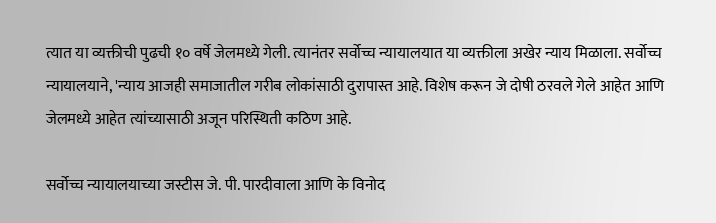त्यात या व्यक्तीची पुढची १० वर्षे जेलमध्ये गेली. त्यानंतर सर्वोच्च न्यायालयात या व्यक्तीला अखेर न्याय मिळाला. सर्वोच्च न्यायालयाने, 'न्याय आजही समाजातील गरीब लोकांसाठी दुरापास्त आहे. विशेष करून जे दोषी ठरवले गेले आहेत आणि जेलमध्ये आहेत त्यांच्यासाठी अजून परिस्थिती कठिण आहे.

सर्वोच्च न्यायालयाच्या जस्टीस जे. पी. पारदीवाला आणि के विनोद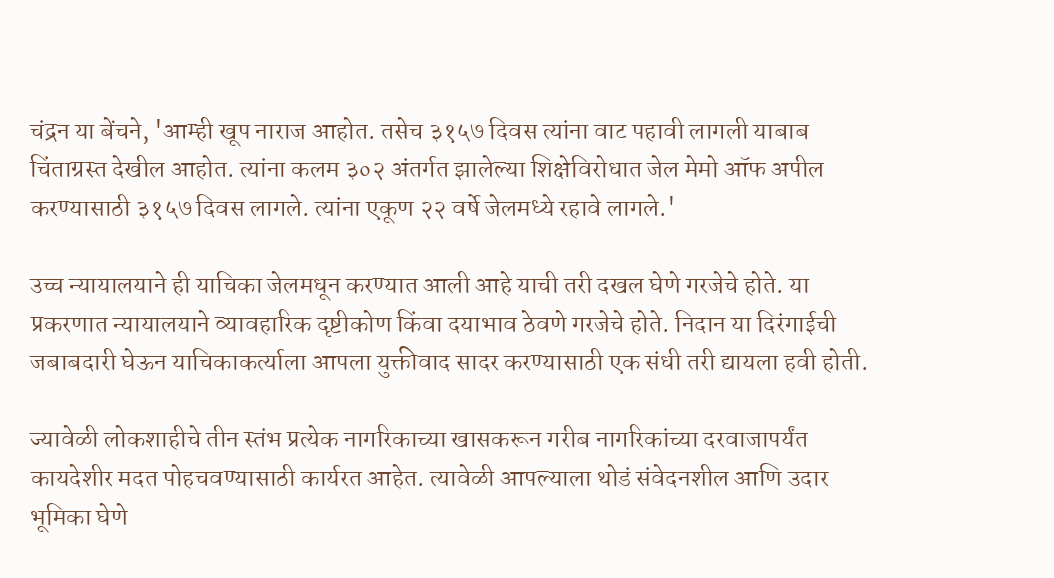चंद्रन या बेंचने, 'आम्ही खूप नाराज आहोत. तसेच ३१५७ दिवस त्यांना वाट पहावी लागली याबाब चिंताग्रस्त देखील आहोत. त्यांना कलम ३०२ अंतर्गत झालेल्या शिक्षेविरोधात जेल मेमो ऑफ अपील करण्यासाठी ३१५७ दिवस लागले. त्यांना एकूण २२ वर्षे जेलमध्ये रहावे लागले.'

उच्च न्यायालयाने ही याचिका जेलमधून करण्यात आली आहे याची तरी दखल घेणे गरजेचे होते. या प्रकरणात न्यायालयाने व्यावहारिक दृष्टीकोण किंवा दयाभाव ठेवणे गरजेचे होते. निदान या दिरंगाईची जबाबदारी घेऊन याचिकाकर्त्याला आपला युक्तीवाद सादर करण्यासाठी एक संधी तरी द्यायला हवी होती.

ज्यावेळी लोकशाहीचे तीन स्तंभ प्रत्येक नागरिकाच्या खासकरून गरीब नागरिकांच्या दरवाजापर्यंत कायदेशीर मदत पोहचवण्यासाठी कार्यरत आहेत. त्यावेळी आपल्याला थोडं संवेदनशील आणि उदार भूमिका घेणे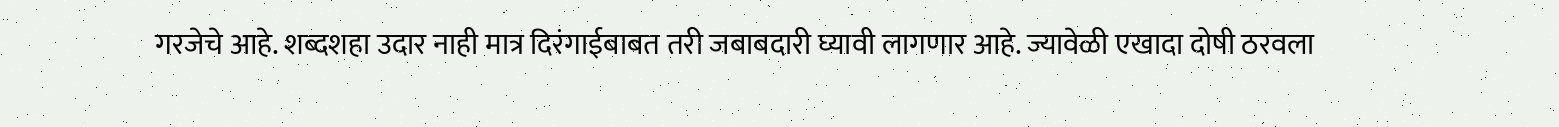गरजेचे आहे. शब्दशहा उदार नाही मात्र दिरंगाईबाबत तरी जबाबदारी घ्यावी लागणार आहे. ज्यावेळी एखादा दोषी ठरवला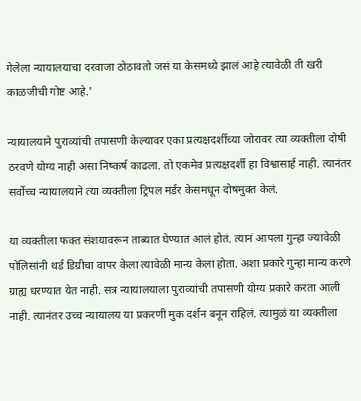गेलेला न्यायालयाचा दरवाजा ठोठावतो जसं या केसमध्ये झालं आहे त्यावेळी ती खरी काळजीची गोष्ट आहे.'

न्यायालयाने पुराव्यांची तपासणी केल्यावर एका प्रत्यक्षदर्शीच्या जोरावर त्या व्यक्तीला दोषी ठरवणे योग्य नाही असा निष्कर्ष काढला. तो एकमेव प्रत्यक्षदर्शी हा विश्वासार्ह नाही. त्यानंतर सर्वोच्च न्यायालयाने त्या व्यक्तीला ट्रिपल मर्डर केसमधून दोषमुक्त केलं.

या व्यक्तीला फक्त संशयावरून ताब्यात घेण्यात आलं होतं. त्यानं आपला गुन्हा ज्यावेळी पोलिसांनी थर्ड डिग्रीचा वापर केला त्यावेळी मान्य केला होता. अशा प्रकारे गुन्हा मान्य करणे ग्राह्य धरण्यात येत नाही. सत्र न्यायालयाला पुराव्यांची तपासणी योग्य प्रकारे करता आली नाही. त्यानंतर उच्च न्यायालय या प्रकरणी मुक दर्शन बनून राहिलं. त्यामुळं या व्यक्तीला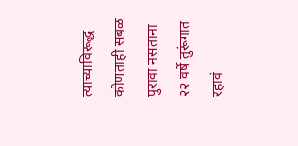त्याच्याविरूद्ध कोणताही सबळ पुरावा नसताना २२ वर्षे तुरूंगात रहावं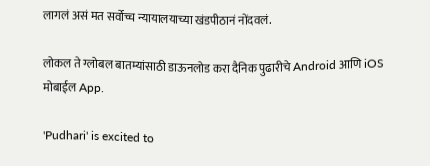लागलं असं मत सर्वोच्च न्यायालयाच्या खंडपीठानं नोंदवलं.

लोकल ते ग्लोबल बातम्यांसाठी डाऊनलोड करा दैनिक पुढारीचे Android आणि iOS मोबाईल App.

'Pudhari' is excited to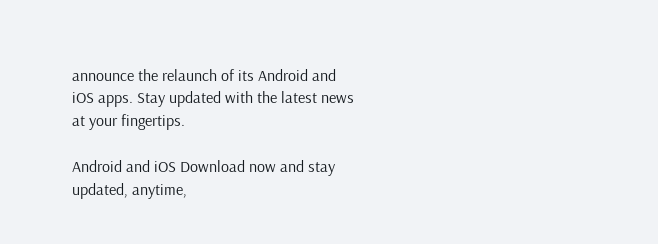announce the relaunch of its Android and iOS apps. Stay updated with the latest news at your fingertips.

Android and iOS Download now and stay updated, anytime,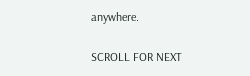anywhere.

SCROLL FOR NEXT